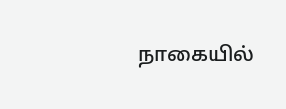நாகையில்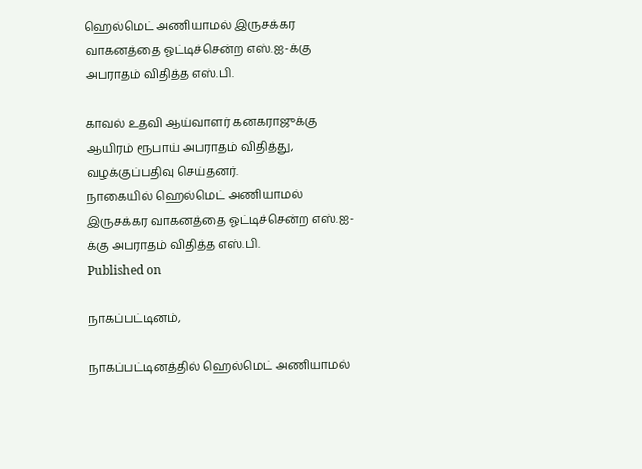ஹெல்மெட் அணியாமல் இருசக்கர வாகனத்தை ஓட்டிச்சென்ற எஸ்.ஐ-க்கு அபராதம் விதித்த எஸ்.பி.

காவல் உதவி ஆய்வாளர் கனகராஜுக்கு ஆயிரம் ரூபாய் அபராதம் விதித்து, வழக்குப்பதிவு செய்தனர்.
நாகையில் ஹெல்மெட் அணியாமல் இருசக்கர வாகனத்தை ஓட்டிச்சென்ற எஸ்.ஐ-க்கு அபராதம் விதித்த எஸ்.பி.
Published on

நாகப்பட்டினம்,

நாகப்பட்டினத்தில் ஹெல்மெட் அணியாமல்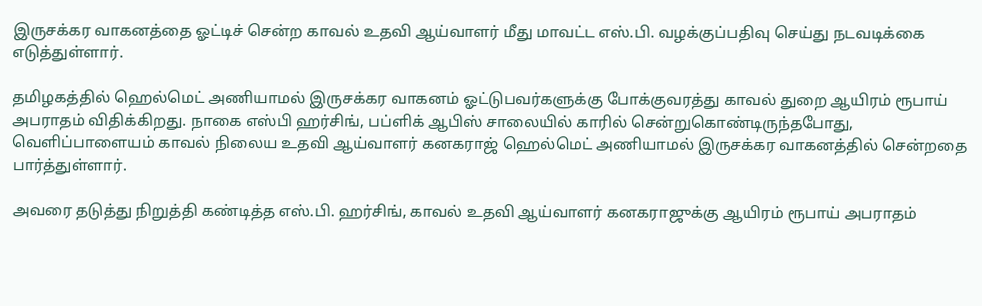இருசக்கர வாகனத்தை ஓட்டிச் சென்ற காவல் உதவி ஆய்வாளர் மீது மாவட்ட எஸ்.பி. வழக்குப்பதிவு செய்து நடவடிக்கை எடுத்துள்ளார்.

தமிழகத்தில் ஹெல்மெட் அணியாமல் இருசக்கர வாகனம் ஓட்டுபவர்களுக்கு போக்குவரத்து காவல் துறை ஆயிரம் ரூபாய் அபராதம் விதிக்கிறது. நாகை எஸ்பி ஹர்சிங், பப்ளிக் ஆபிஸ் சாலையில் காரில் சென்றுகொண்டிருந்தபோது, வெளிப்பாளையம் காவல் நிலைய உதவி ஆய்வாளர் கனகராஜ் ஹெல்மெட் அணியாமல் இருசக்கர வாகனத்தில் சென்றதை பார்த்துள்ளார்.

அவரை தடுத்து நிறுத்தி கண்டித்த எஸ்.பி. ஹர்சிங், காவல் உதவி ஆய்வாளர் கனகராஜுக்கு ஆயிரம் ரூபாய் அபராதம்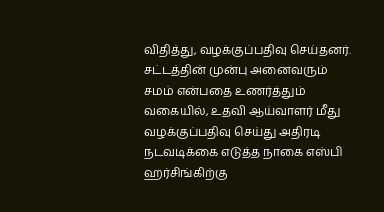விதித்து, வழக்குப்பதிவு செய்தனர். சட்டத்தின் முன்பு அனைவரும் சமம் என்பதை உணர்த்தும் வகையில், உதவி ஆய்வாளர் மீது வழக்குப்பதிவு செய்து அதிரடி நடவடிக்கை எடுத்த நாகை எஸ்பி ஹர்சிங்கிற்கு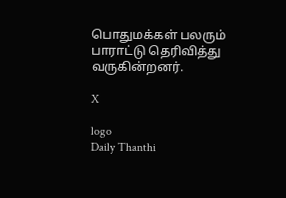பொதுமக்கள் பலரும் பாராட்டு தெரிவித்து வருகின்றனர்.

X

logo
Daily Thanthi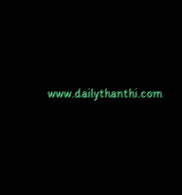www.dailythanthi.com